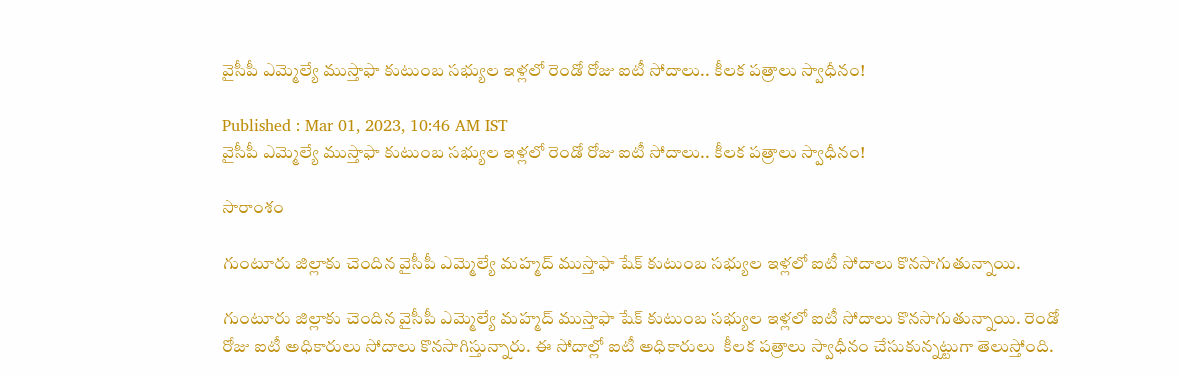వైసీపీ ఎమ్మెల్యే ముస్తాఫా కుటుంబ సభ్యుల ఇళ్లలో రెండో రోజు ఐటీ సోదాలు.. కీలక పత్రాలు స్వాధీనం!

Published : Mar 01, 2023, 10:46 AM IST
వైసీపీ ఎమ్మెల్యే ముస్తాఫా కుటుంబ సభ్యుల ఇళ్లలో రెండో రోజు ఐటీ సోదాలు.. కీలక పత్రాలు స్వాధీనం!

సారాంశం

గుంటూరు జిల్లాకు చెందిన వైసీపీ ఎమ్మెల్యే మహ్మద్‌ ముస్తాఫా షేక్‌ కుటుంబ సభ్యుల ఇళ్లలో ఐటీ సోదాలు కొనసాగుతున్నాయి.

గుంటూరు జిల్లాకు చెందిన వైసీపీ ఎమ్మెల్యే మహ్మద్‌ ముస్తాఫా షేక్‌ కుటుంబ సభ్యుల ఇళ్లలో ఐటీ సోదాలు కొనసాగుతున్నాయి. రెండో రోజు ఐటీ అధికారులు సోదాలు కొనసాగిస్తున్నారు. ఈ సోదాల్లో ఐటీ అధికారులు  కీలక పత్రాలు స్వాధీనం చేసుకున్నట్టుగా తెలుస్తోంది.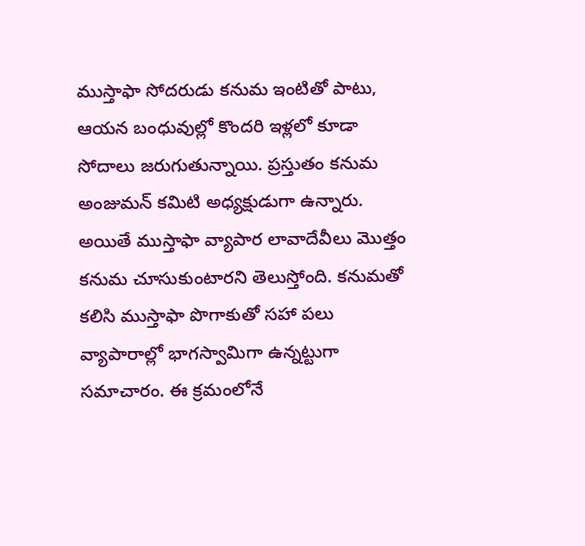ముస్తాఫా సోదరుడు కనుమ ఇంటితో పాటు, ఆయన బంధువుల్లో కొందరి ఇళ్లలో కూడా సోదాలు జరుగుతున్నాయి. ప్రస్తుతం కనుమ అంజుమన్ కమిటి అధ్యక్షుడుగా ఉన్నారు. అయితే ముస్తాఫా వ్యాపార లావాదేవీలు మొత్తం కనుమ చూసుకుంటారని తెలుస్తోంది. కనుమతో కలిసి ముస్తాఫా పొగాకుతో సహా పలు వ్యాపారాల్లో భాగస్వామిగా ఉన్నట్టుగా సమాచారం. ఈ క్రమంలోనే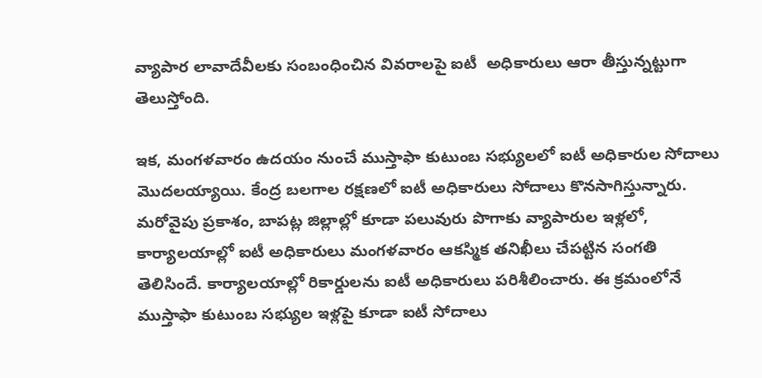వ్యాపార లావాదేవీలకు సంబంధించిన వివరాలపై ఐటీ  అధికారులు ఆరా తీస్తున్నట్టుగా తెలుస్తోంది.

ఇక, మంగళవారం ఉదయం నుంచే ముస్తాఫా కుటుంబ సభ్యులలో ఐటీ అధికారుల సోదాలు మొదలయ్యాయి. కేంద్ర బలగాల రక్షణలో ఐటీ అధికారులు సోదాలు కొనసాగిస్తున్నారు. మరోవైపు ప్రకాశం, బాపట్ల జిల్లాల్లో కూడా పలువురు పొగాకు వ్యాపారుల ఇళ్లలో, కార్యాలయాల్లో ఐటీ అధికారులు మంగళవారం ఆకస్మిక తనిఖీలు చేపట్టిన సంగతి తెలిసిందే. కార్యాలయాల్లో రికార్డులను ఐటీ అధికారులు పరిశీలించారు. ఈ క్రమంలోనే ముస్తాఫా కుటుంబ సభ్యుల ఇళ్లపై కూడా ఐటీ సోదాలు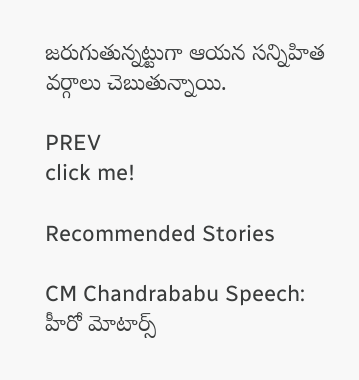జరుగుతున్నట్టుగా ఆయన సన్నిహిత వర్గాలు చెబుతున్నాయి.

PREV
click me!

Recommended Stories

CM Chandrababu Speech: హీరో మోటార్స్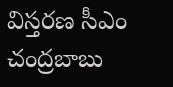విస్తరణ సీఎం చంద్రబాబు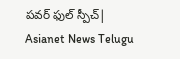పవర్ ఫుల్ స్పీచ్| Asianet News Telugu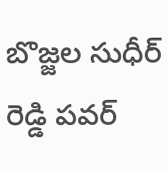బొజ్జల సుధీర్ రెడ్డి పవర్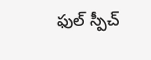ఫుల్ స్పీచ్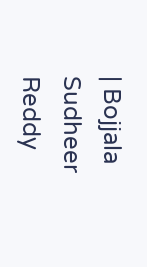| Bojjala Sudheer Reddy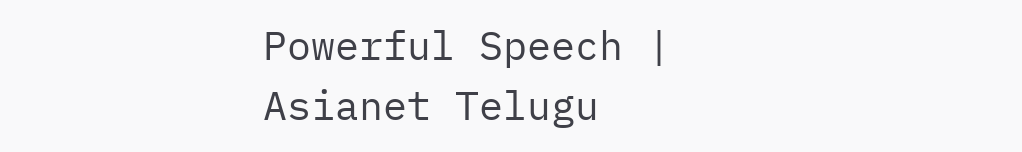Powerful Speech | Asianet Telugu